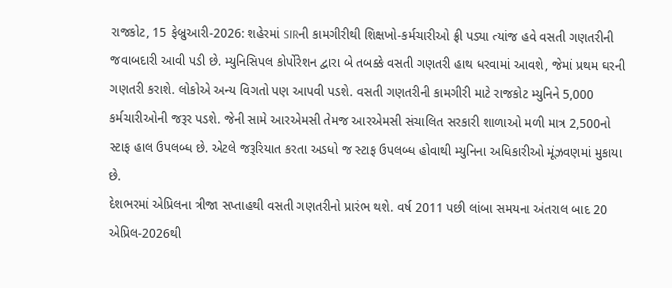રાજકોટ, 15 ફેબ્રુઆરી-2026: શહેરમાં SIRની કામગીરીથી શિક્ષખો-કર્મચારીઓ ફ્રી પડ્યા ત્યાંજ હવે વસતી ગણતરીની જવાબદારી આવી પડી છે. મ્યુનિસિપલ કોર્પોરેશન દ્વારા બે તબક્કે વસતી ગણતરી હાથ ધરવામાં આવશે, જેમાં પ્રથમ ઘરની ગણતરી કરાશે. લોકોએ અન્ય વિગતો પણ આપવી પડશે. વસતી ગણતરીની કામગીરી માટે રાજકોટ મ્યુનિને 5,000 કર્મચારીઓની જરૂર પડશે. જેની સામે આરએમસી તેમજ આરએમસી સંચાલિત સરકારી શાળાઓ મળી માત્ર 2,500નો સ્ટાફ હાલ ઉપલબ્ધ છે. એટલે જરૂરિયાત કરતા અડધો જ સ્ટાફ ઉપલબ્ધ હોવાથી મ્યુનિના અધિકારીઓ મૂંઝવણમાં મુકાયા છે.
દેશભરમાં એપ્રિલના ત્રીજા સપ્તાહથી વસતી ગણતરીનો પ્રારંભ થશે. વર્ષ 2011 પછી લાંબા સમયના અંતરાલ બાદ 20 એપ્રિલ-2026થી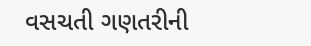વસચતી ગણતરીની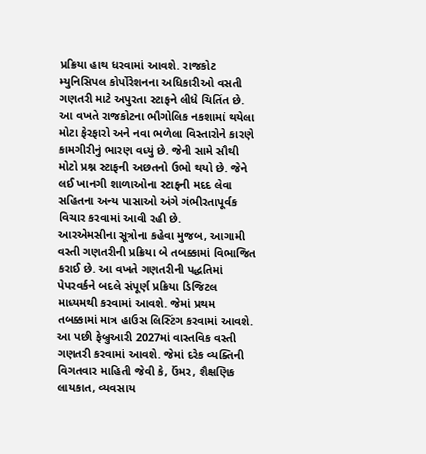પ્રક્રિયા હાથ ધરવામાં આવશે. રાજકોટ મ્યુનિસિપલ કોર્પોરેશનના અધિકારીઓ વસતી ગણતરી માટે અપુરતા સ્ટાફને લીધે ચિતિંત છે. આ વખતે રાજકોટના ભૌગોલિક નકશામાં થયેલા મોટા ફેરફારો અને નવા ભળેલા વિસ્તારોને કારણે કામગીરીનું ભારણ વધ્યું છે. જેની સામે સૌથી મોટો પ્રશ્ન સ્ટાફની અછતનો ઉભો થયો છે. જેને લઈ ખાનગી શાળાઓના સ્ટાફની મદદ લેવા સહિતના અન્ય પાસાઓ અંગે ગંભીરતાપૂર્વક વિચાર કરવામાં આવી રહી છે.
આરએમસીના સૂત્રોના કહેવા મુજબ, આગામી વસ્તી ગણતરીની પ્રક્રિયા બે તબક્કામાં વિભાજિત કરાઈ છે. આ વખતે ગણતરીની પદ્ધતિમાં પેપરવર્કને બદલે સંપૂર્ણ પ્રક્રિયા ડિજિટલ માધ્યમથી કરવામાં આવશે. જેમાં પ્રથમ તબક્કામાં માત્ર હાઉસ લિસ્ટિંગ કરવામાં આવશે. આ પછી ફેબ્રુઆરી 2027માં વાસ્તવિક વસ્તી ગણતરી કરવામાં આવશે. જેમાં દરેક વ્યક્તિની વિગતવાર માહિતી જેવી કે, ઉંમર, શૈક્ષણિક લાયકાત, વ્યવસાય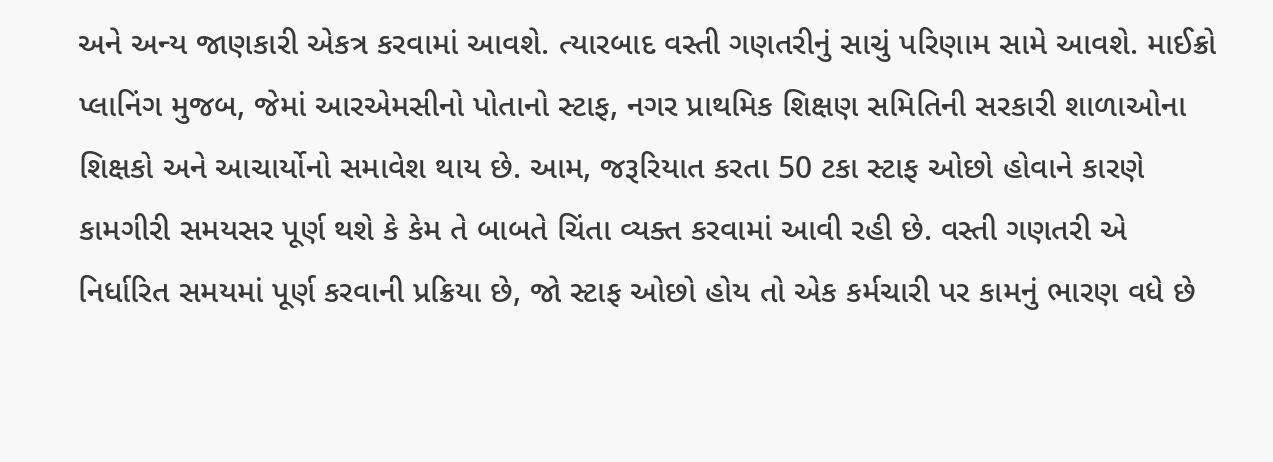અને અન્ય જાણકારી એકત્ર કરવામાં આવશે. ત્યારબાદ વસ્તી ગણતરીનું સાચું પરિણામ સામે આવશે. માઈક્રો પ્લાનિંગ મુજબ, જેમાં આરએમસીનો પોતાનો સ્ટાફ, નગર પ્રાથમિક શિક્ષણ સમિતિની સરકારી શાળાઓના શિક્ષકો અને આચાર્યોનો સમાવેશ થાય છે. આમ, જરૂરિયાત કરતા 50 ટકા સ્ટાફ ઓછો હોવાને કારણે કામગીરી સમયસર પૂર્ણ થશે કે કેમ તે બાબતે ચિંતા વ્યક્ત કરવામાં આવી રહી છે. વસ્તી ગણતરી એ નિર્ધારિત સમયમાં પૂર્ણ કરવાની પ્રક્રિયા છે, જો સ્ટાફ ઓછો હોય તો એક કર્મચારી પર કામનું ભારણ વધે છે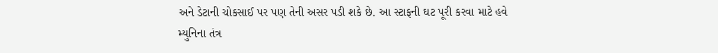અને ડેટાની ચોકસાઈ પર પણ તેની અસર પડી શકે છે. આ સ્ટાફની ઘટ પૂરી કરવા માટે હવે મ્યુનિના તંત્ર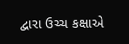દ્વારા ઉચ્ચ કક્ષાએ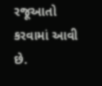રજૂઆતો કરવામાં આવી છે.